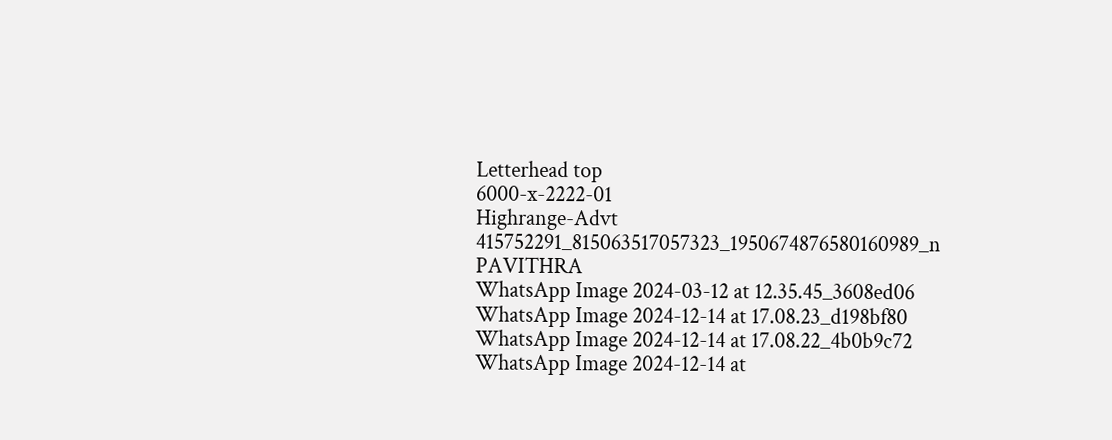Letterhead top
6000-x-2222-01
Highrange-Advt
415752291_815063517057323_1950674876580160989_n
PAVITHRA
WhatsApp Image 2024-03-12 at 12.35.45_3608ed06
WhatsApp Image 2024-12-14 at 17.08.23_d198bf80
WhatsApp Image 2024-12-14 at 17.08.22_4b0b9c72
WhatsApp Image 2024-12-14 at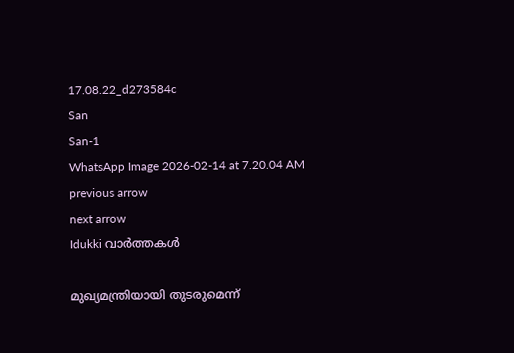17.08.22_d273584c
San
San-1
WhatsApp Image 2026-02-14 at 7.20.04 AM
previous arrow
next arrow
Idukki വാര്‍ത്തകള്‍

മുഖ്യമന്ത്രിയായി തുടരുമെന്ന്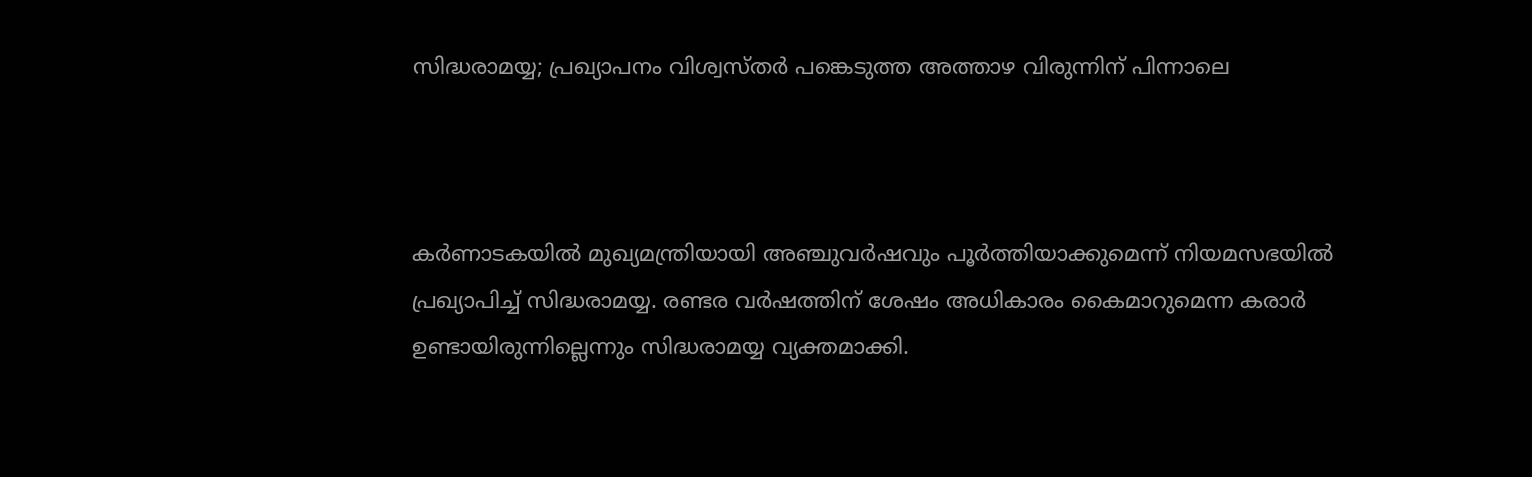സിദ്ധരാമയ്യ; പ്രഖ്യാപനം വിശ്വസ്തർ പങ്കെടുത്ത അത്താഴ വിരുന്നിന് പിന്നാലെ



കർണാടകയിൽ മുഖ്യമന്ത്രിയായി അഞ്ചുവർഷവും പൂർത്തിയാക്കുമെന്ന് നിയമസഭയിൽ പ്രഖ്യാപിച്ച് സിദ്ധരാമയ്യ. രണ്ടര വർഷത്തിന് ശേഷം അധികാരം കൈമാറുമെന്ന കരാർ ഉണ്ടായിരുന്നില്ലെന്നും സിദ്ധരാമയ്യ വ്യക്തമാക്കി.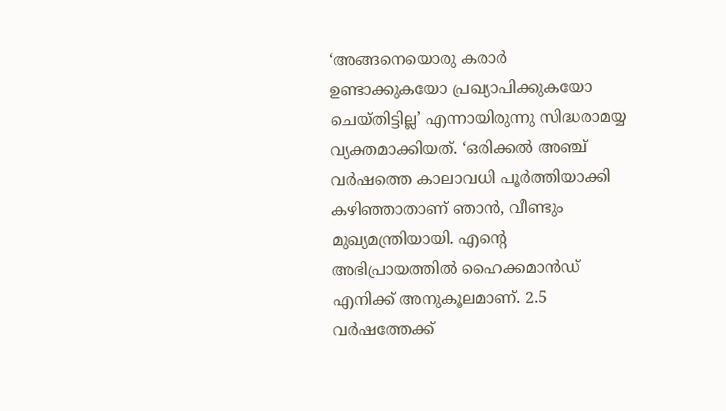‘അങ്ങനെയൊരു കരാർ ഉണ്ടാക്കുകയോ പ്രഖ്യാപിക്കുകയോ ചെയ്തിട്ടില്ല’ എന്നായിരുന്നു സിദ്ധരാമയ്യ വ്യക്തമാക്കിയത്. ‘ഒരിക്കൽ അഞ്ച് വർഷത്തെ കാലാവധി പൂർത്തിയാക്കി കഴിഞ്ഞാതാണ് ഞാൻ, വീണ്ടും മുഖ്യമന്ത്രിയായി. എൻ്റെ അഭിപ്രായത്തിൽ ഹൈക്കമാൻഡ് എനിക്ക് അനുകൂലമാണ്. 2.5 വർഷത്തേക്ക്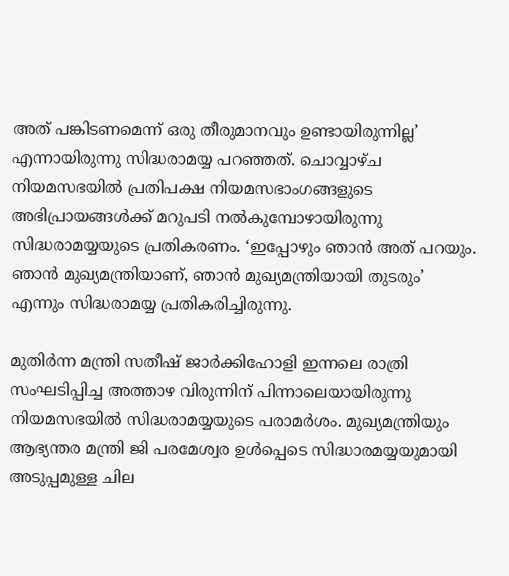അത് പങ്കിടണമെന്ന് ഒരു തീരുമാനവും ഉണ്ടായിരുന്നില്ല’ എന്നായിരുന്നു സിദ്ധരാമയ്യ പറഞ്ഞത്. ചൊവ്വാഴ്ച നിയമസഭയിൽ പ്രതിപക്ഷ നിയമസഭാംഗങ്ങളുടെ അഭിപ്രായങ്ങൾക്ക് മറുപടി നൽകുമ്പോഴായിരുന്നു സിദ്ധരാമയ്യയുടെ പ്രതികരണം. ‘ഇപ്പോഴും ഞാൻ അത് പറയും. ഞാൻ മുഖ്യമന്ത്രിയാണ്, ഞാൻ മുഖ്യമന്ത്രിയായി തുടരും‌‌’ എന്നും സിദ്ധരാമയ്യ പ്രതികരിച്ചിരുന്നു.

മുതിർന്ന മന്ത്രി സതീഷ് ജാർക്കിഹോളി ഇന്നലെ രാത്രി സംഘടിപ്പിച്ച അത്താഴ വിരുന്നിന് പിന്നാലെയായിരുന്നു നിയമസഭയിൽ സിദ്ധരാമയ്യയുടെ പരാമർശം. മുഖ്യമന്ത്രിയും ആഭ്യന്തര മന്ത്രി ജി പരമേശ്വര ഉൾപ്പെടെ സിദ്ധാരമയ്യയുമായി അടുപ്പമുള്ള ചില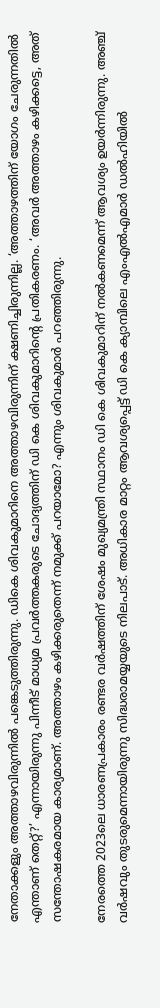നേതാക്കളും അത്താഴവിരുന്നിൽ പങ്കെടുത്തിരുന്നു. ഡികെ ശിവകുമാറിനെ അത്താഴവിരുന്നിന് ക്ഷണിച്ചിരുന്നില്ല. ‘അത്താഴത്തിന് യോഗം ചേരുന്നതിൽ എന്താണ് തെറ്റ്?’ എന്നായിരുന്നു പിന്നീട് മാധ്യമ പ്രവ‍ർത്തകരുടെ ചോദ്യത്തിന് ഡി കെ ശിവകുമാറിൻ്റെ പ്രതികരണം. ‘അവ‍ർ അത്താഴം കഴിക്കട്ടെ, അത് സന്തോഷകരമായ കാര്യമാണ്. അത്താഴം കഴിക്കരുതെന്ന് നമുക്ക് പറയാമോ? എന്നും ശിവകുമാർ പറഞ്ഞിരുന്നു.

നേരത്തെ 2023ലെ ധാരണപ്രകാരം രണ്ടര വ‍ർഷത്തിന് ശേഷം മുഖ്യമന്ത്രി സ്ഥാനം ഡി കെ ശിവകുമാറിന് നൽകണമെന്ന് ആവശ്യം ഉയർന്നിരുന്നു. അഞ്ച് വ‍‍ർഷവും തുടരുമെന്നായിരുന്നു സിദ്ധരാമയ്യയുടെ നിലപാട്. അധികാര മാറ്റം ആവശ്യപ്പെട്ട് ഡി കെ ക്യാമ്പിലെ എംഎൽഎമാ‍ർ ഡൽഹിയിൽ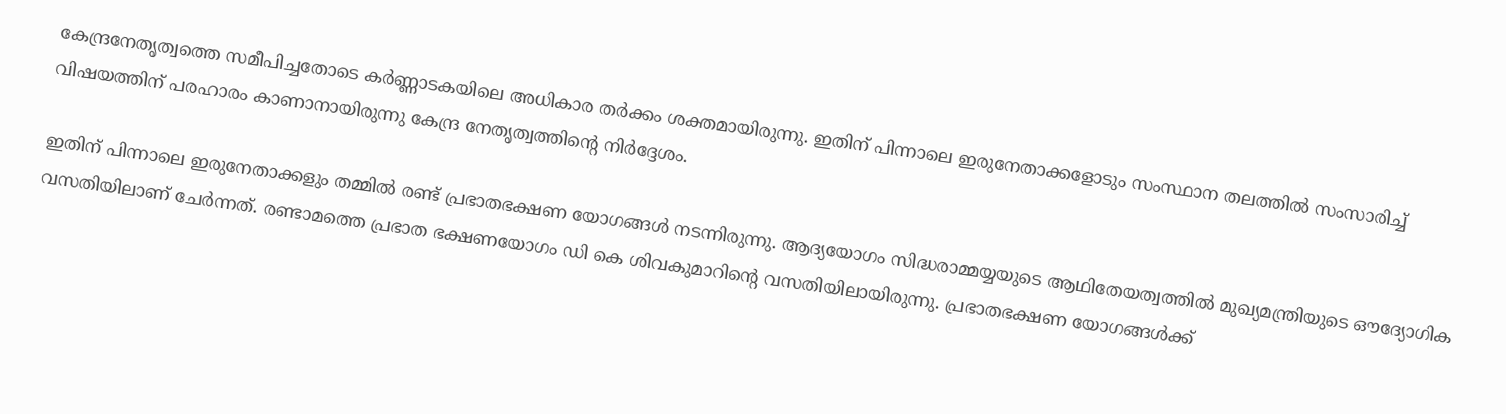കേന്ദ്രനേതൃത്വത്തെ സമീപിച്ചതോടെ കർണ്ണാടകയിലെ അധികാര തർക്കം ശക്തമായിരുന്നു. ഇതിന് പിന്നാലെ ഇരുനേതാക്കളോടും സംസ്ഥാന തലത്തിൽ സംസാരിച്ച് വിഷയത്തിന് പരഹാരം കാണാനായിരുന്നു കേന്ദ്ര നേതൃത്വത്തിൻ്റെ നി‍ർദ്ദേശം.

ഇതിന് പിന്നാലെ ഇരുനേതാക്കളും തമ്മിൽ രണ്ട് പ്രഭാതഭക്ഷണ യോഗങ്ങൾ നടന്നിരുന്നു. ആദ്യയോഗം സിദ്ധരാമ്മയ്യയുടെ ആഥിതേയത്വത്തിൽ മുഖ്യമന്ത്രിയുടെ ഔദ്യോഗിക വസതിയിലാണ് ചേർന്നത്. രണ്ടാമത്തെ പ്രഭാത ഭക്ഷണയോഗം ഡി കെ ശിവകുമാറിൻ്റെ വസതിയിലായിരുന്നു. പ്രഭാതഭക്ഷണ യോഗങ്ങൾക്ക്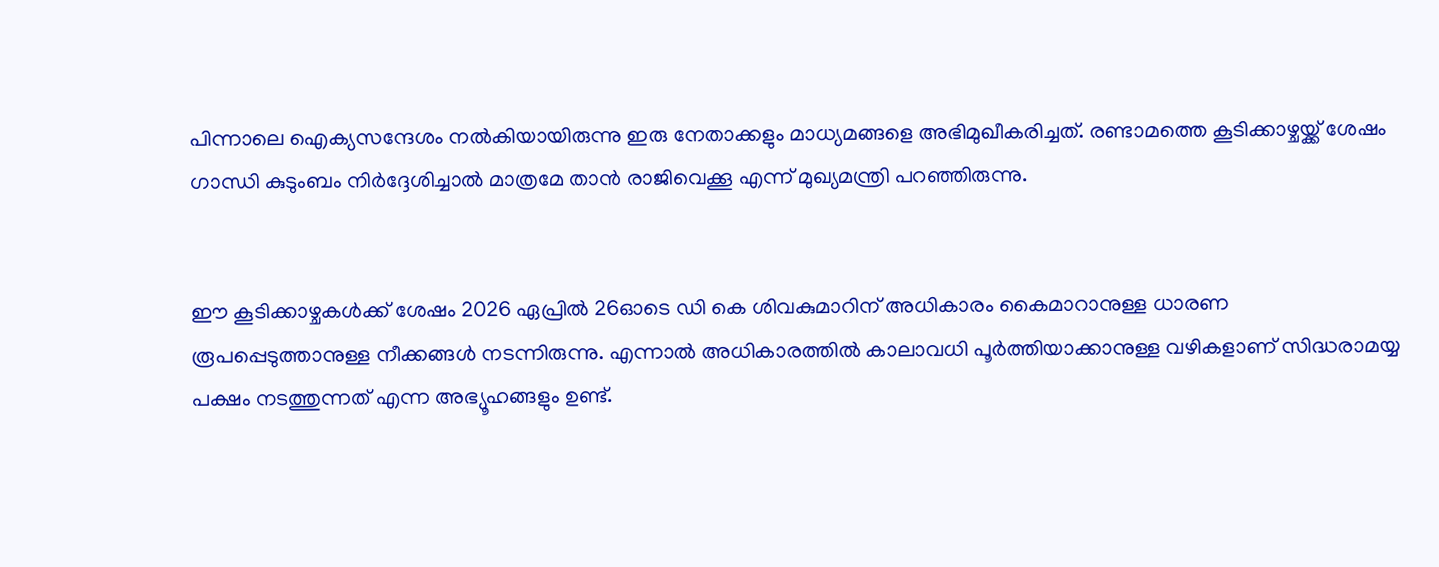പിന്നാലെ ഐക്യസന്ദേശം നൽകിയായിരുന്നു ഇരു നേതാക്കളും മാധ്യമങ്ങളെ അഭിമുഖീകരിച്ചത്. രണ്ടാമത്തെ കൂടിക്കാഴ്ചയ്ക്ക് ശേഷം ഗാന്ധി കുടുംബം നിർദ്ദേശിച്ചാൽ മാത്രമേ താൻ രാജിവെക്കൂ എന്ന് മുഖ്യമന്ത്രി പറഞ്ഞിരുന്നു.


ഈ കൂടിക്കാഴ്ചകൾക്ക് ശേഷം 2026 ഏപ്രിൽ 26ഓടെ ഡി കെ ശിവകുമാറിന് അധികാരം കൈമാറാനുള്ള ധാരണ രൂപപ്പെടുത്താനുള്ള നീക്കങ്ങൾ നടന്നിരുന്നു. എന്നാൽ അധികാരത്തിൽ കാലാവധി പൂർത്തിയാക്കാനുള്ള വഴികളാണ് സിദ്ധരാമയ്യ പക്ഷം നടത്തുന്നത് എന്ന അഭ്യൂഹങ്ങളും ഉണ്ട്.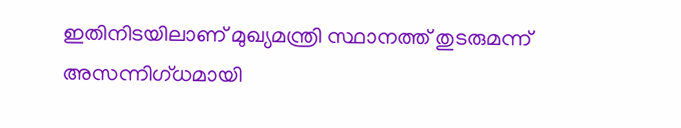ഇതിനിടയിലാണ് മുഖ്യമന്ത്രി സ്ഥാനത്ത് തുടരുമന്ന് അസന്നിഗ്ധമായി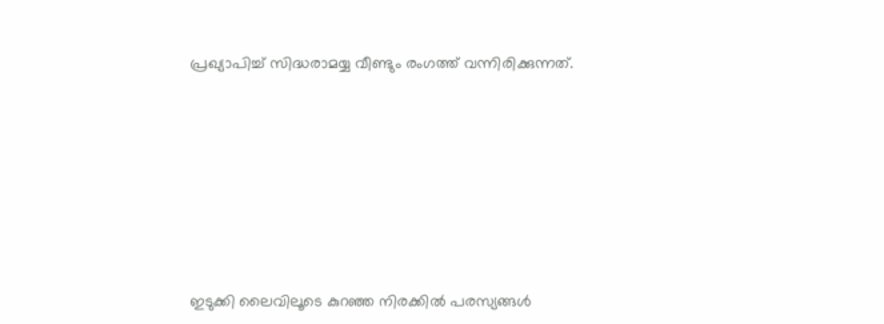പ്രഖ്യാപിച്ച് സിദ്ധരാമയ്യ വീണ്ടും രംഗത്ത് വന്നിരിക്കുന്നത്.









ഇടുക്കി ലൈവിലൂടെ കുറഞ്ഞ നിരക്കിൽ പരസ്യങ്ങൾ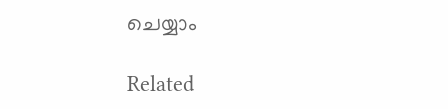ചെയ്യാം

Related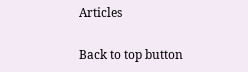Articles

Back to top button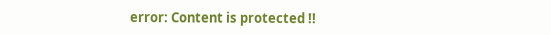error: Content is protected !!